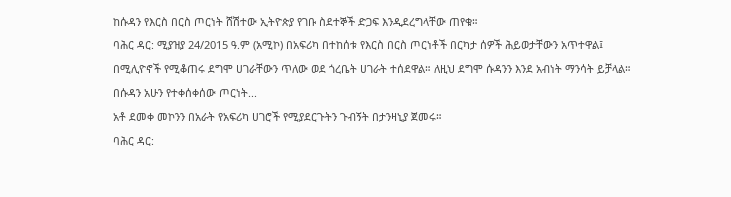ከሱዳን የእርስ በርስ ጦርነት ሸሽተው ኢትዮጵያ የገቡ ስደተኞች ድጋፍ እንዲደረግላቸው ጠየቁ።
ባሕር ዳር: ሚያዝያ 24/2015 ዓ.ም (አሚኮ) በአፍሪካ በተከሰቱ የእርስ በርስ ጦርነቶች በርካታ ሰዎች ሕይወታቸውን አጥተዋል፤ በሚሊዮኖች የሚቆጠሩ ደግሞ ሀገራቸውን ጥለው ወደ ጎረቤት ሀገራት ተሰደዋል። ለዚህ ደግሞ ሱዳንን እንደ አብነት ማንሳት ይቻላል።
በሱዳን አሁን የተቀሰቀሰው ጦርነት...
አቶ ደመቀ መኮንን በአራት የአፍሪካ ሀገሮች የሚያደርጉትን ጉብኝት በታንዛኒያ ጀመሩ።
ባሕር ዳር: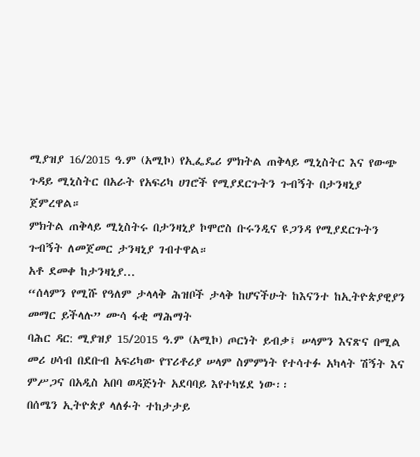ሚያዝያ 16/2015 ዓ.ም (አሚኮ) የኢፌዴሪ ምክትል ጠቅላይ ሚኒስትር እና የውጭ ጉዳይ ሚኒስትር በአራት የአፍሪካ ሀገሮች የሚያደርጉትን ጉብኝት በታንዛኒያ ጀምረዋል።
ምክትል ጠቅላይ ሚኒስትሩ በታንዛኒያ ኮሞሮስ ቡሩንዲና ዩጋንዳ የሚያደርጉትን ጉብኝት ለመጀመር ታንዛኒያ ገብተዋል።
አቶ ደመቀ ከታንዛኒያ...
“ሰላምን የሚሹ የዓለም ታላላቅ ሕዝቦች ታላቅ ከሆናችሁት ከእናንተ ከኢትዮጵያዊያን መማር ይችላሉ” ሙሳ ፋቂ ማሕማት
ባሕር ዳር: ሚያዝያ 15/2015 ዓ.ም (አሚኮ) ጦርነት ይብቃ፤ ሠላምን እናጽና በሚል መሪ ሀሳብ በደቡብ አፍሪካው የፕሪቶሪያ ሠላም ስምምነት የተሳተፉ አካላት ሽኝት እና ምሥጋና በአዲስ አበባ ወዳጅነት አደባባይ እየተካሄደ ነው፡፡
በሰሜን ኢትዮጵያ ላለፉት ተከታታይ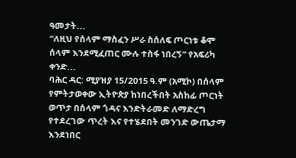ዓመታት...
“ለዚህ የሰላም ማስፈን ሥራ ስሰለፍ ጦርነቱ ቆሞ ሰላም እንደሚፈጠር ሙሉ ተስፋ ነበረኝ” የአፍሪካ ቀንድ...
ባሕር ዳር: ሚያዝያ 15/2015 ዓ.ም (አሚኮ) በሰላም የምትታወቀው ኢትዮጵያ ከነበረችበት አስከፊ ጦርነት ወጥታ በሰላም ጎዳና እንድትራመድ ለማድረግ የተደረገው ጥረት እና የተሄደበት መንገድ ውጤታማ እንደነበር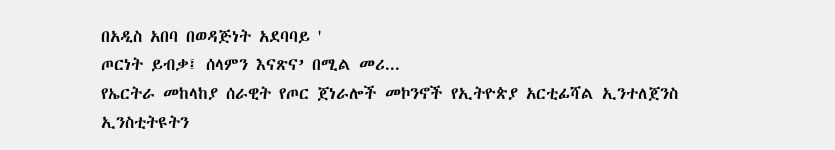በአዲስ አበባ በወዳጅነት አደባባይ '
ጦርነት ይብቃ፤ ሰላምን እናጽና’ በሚል መሪ...
የኤርትራ መከላከያ ሰራዊት የጦር ጀነራሎች መኮንኖች የኢትዮጵያ አርቲፊሻል ኢንተለጀንስ ኢንስቲትዩትን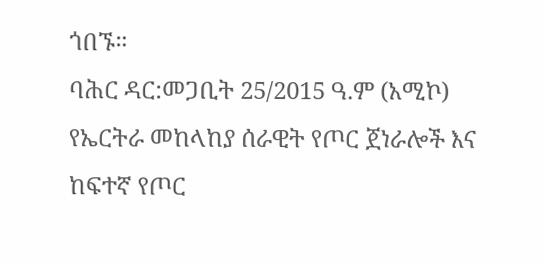ጎበኙ።
ባሕር ዳር:መጋቢት 25/2015 ዓ.ም (አሚኮ) የኤርትራ መከላከያ ሰራዊት የጦር ጀነራሎች እና ከፍተኛ የጦር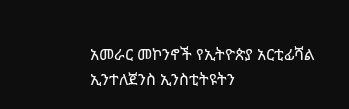አመራር መኮንኖች የኢትዮጵያ አርቲፊሻል ኢንተለጀንስ ኢንስቲትዩትን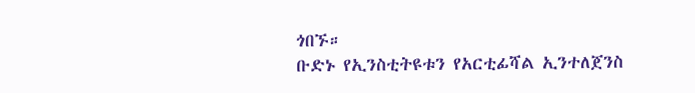ጎበኙ።
ቡድኑ የኢንስቲትዩቱን የአርቲፊሻል ኢንተለጀንስ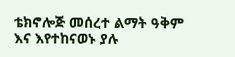ቴክኖሎጅ መሰረተ ልማት ዓቅም እና እየተከናወኑ ያሉ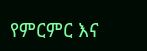የምርምር እና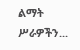ልማት ሥራዎችን...